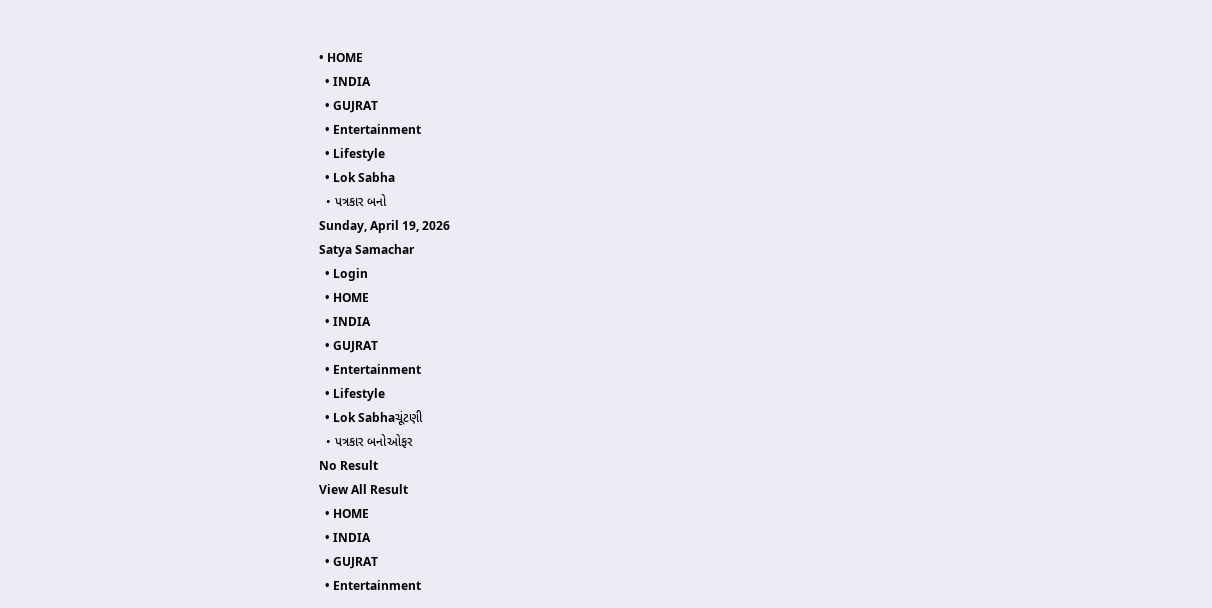• HOME
  • INDIA
  • GUJRAT
  • Entertainment
  • Lifestyle
  • Lok Sabha
  • પત્રકાર બનો
Sunday, April 19, 2026
Satya Samachar
  • Login
  • HOME
  • INDIA
  • GUJRAT
  • Entertainment
  • Lifestyle
  • Lok Sabhaચૂંટણી
  • પત્રકાર બનોઓફર
No Result
View All Result
  • HOME
  • INDIA
  • GUJRAT
  • Entertainment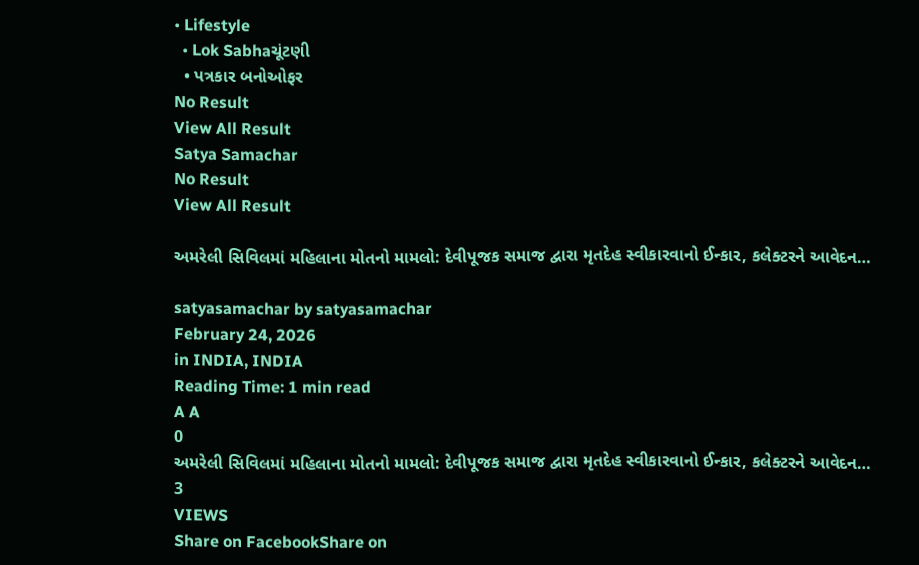• Lifestyle
  • Lok Sabhaચૂંટણી
  • પત્રકાર બનોઓફર
No Result
View All Result
Satya Samachar
No Result
View All Result

અમરેલી સિવિલમાં મહિલાના મોતનો મામલો: દેવીપૂજક સમાજ દ્વારા મૃતદેહ સ્વીકારવાનો ઈન્કાર, કલેક્ટરને આવેદન…

satyasamachar by satyasamachar
February 24, 2026
in INDIA, INDIA
Reading Time: 1 min read
A A
0
અમરેલી સિવિલમાં મહિલાના મોતનો મામલો: દેવીપૂજક સમાજ દ્વારા મૃતદેહ સ્વીકારવાનો ઈન્કાર, કલેક્ટરને આવેદન…
3
VIEWS
Share on FacebookShare on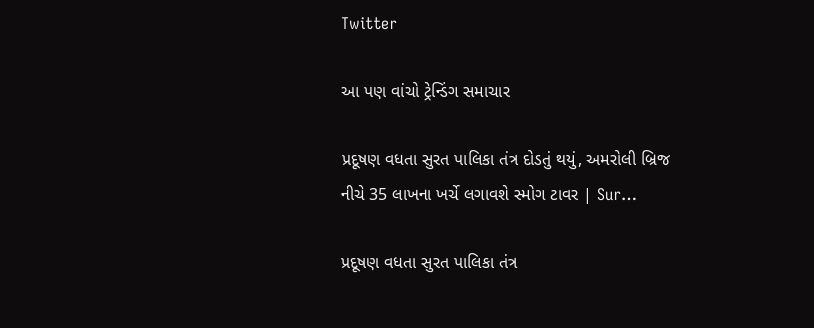Twitter

આ પણ વાંચો ટ્રેન્ડિંગ સમાચાર

પ્રદૂષણ વધતા સુરત પાલિકા તંત્ર દોડતું થયું, અમરોલી બ્રિજ નીચે 35 લાખના ખર્ચે લગાવશે સ્મોગ ટાવર | Sur…

પ્રદૂષણ વધતા સુરત પાલિકા તંત્ર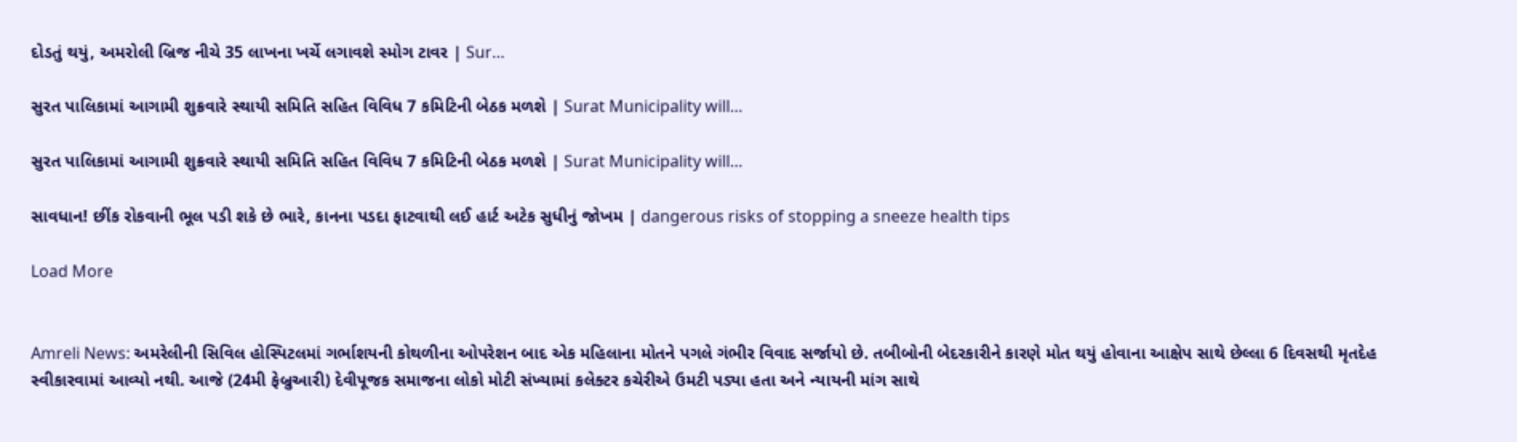દોડતું થયું, અમરોલી બ્રિજ નીચે 35 લાખના ખર્ચે લગાવશે સ્મોગ ટાવર | Sur…

સુરત પાલિકામાં આગામી શુક્રવારે સ્થાયી સમિતિ સહિત વિવિધ 7 કમિટિની બેઠક મળશે | Surat Municipality will…

સુરત પાલિકામાં આગામી શુક્રવારે સ્થાયી સમિતિ સહિત વિવિધ 7 કમિટિની બેઠક મળશે | Surat Municipality will…

સાવધાન! છીંક રોકવાની ભૂલ પડી શકે છે ભારે, કાનના પડદા ફાટવાથી લઈ હાર્ટ અટેક સુધીનું જોખમ | dangerous risks of stopping a sneeze health tips

Load More


Amreli News: અમરેલીની સિવિલ હોસ્પિટલમાં ગર્ભાશયની કોથળીના ઓપરેશન બાદ એક મહિલાના મોતને પગલે ગંભીર વિવાદ સર્જાયો છે. તબીબોની બેદરકારીને કારણે મોત થયું હોવાના આક્ષેપ સાથે છેલ્લા 6 દિવસથી મૃતદેહ સ્વીકારવામાં આવ્યો નથી. આજે (24મી ફેબ્રુઆરી) દેવીપૂજક સમાજના લોકો મોટી સંખ્યામાં કલેક્ટર કચેરીએ ઉમટી પડ્યા હતા અને ન્યાયની માંગ સાથે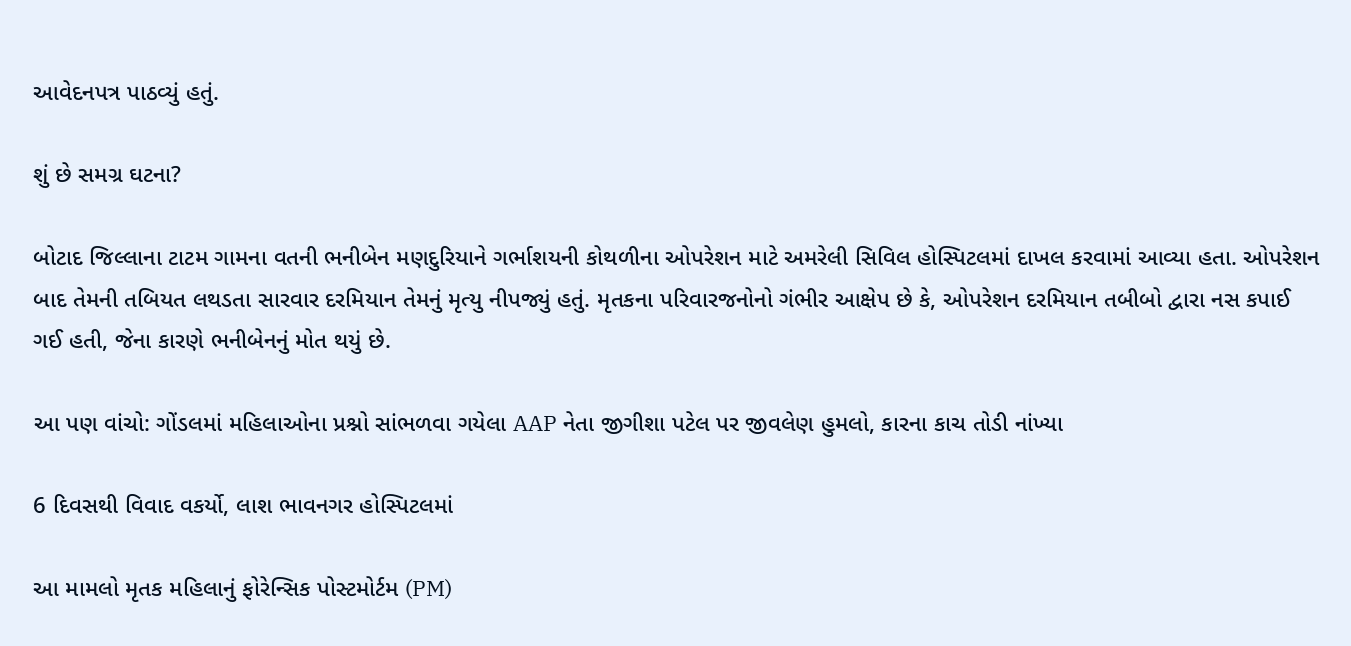આવેદનપત્ર પાઠવ્યું હતું.

શું છે સમગ્ર ઘટના?

બોટાદ જિલ્લાના ટાટમ ગામના વતની ભનીબેન મણદુરિયાને ગર્ભાશયની કોથળીના ઓપરેશન માટે અમરેલી સિવિલ હોસ્પિટલમાં દાખલ કરવામાં આવ્યા હતા. ઓપરેશન બાદ તેમની તબિયત લથડતા સારવાર દરમિયાન તેમનું મૃત્યુ નીપજ્યું હતું. મૃતકના પરિવારજનોનો ગંભીર આક્ષેપ છે કે, ઓપરેશન દરમિયાન તબીબો દ્વારા નસ કપાઈ ગઈ હતી, જેના કારણે ભનીબેનનું મોત થયું છે.

આ પણ વાંચો: ગોંડલમાં મહિલાઓના પ્રશ્નો સાંભળવા ગયેલા AAP નેતા જીગીશા પટેલ પર જીવલેણ હુમલો, કારના કાચ તોડી નાંખ્યા

6 દિવસથી વિવાદ વકર્યો, લાશ ભાવનગર હોસ્પિટલમાં

આ મામલો મૃતક મહિલાનું ફોરેન્સિક પોસ્ટમોર્ટમ (PM)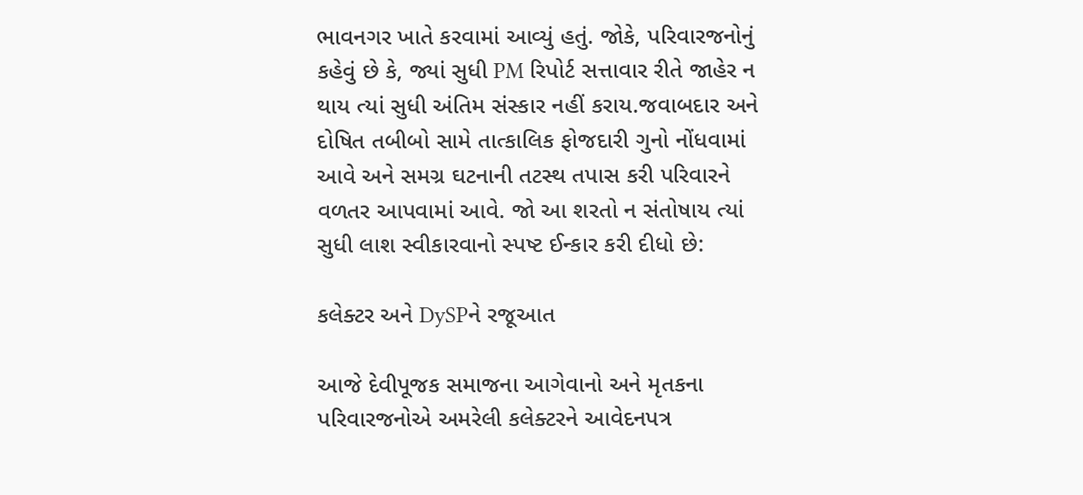ભાવનગર ખાતે કરવામાં આવ્યું હતું. જોકે, પરિવારજનોનું કહેવું છે કે, જ્યાં સુધી PM રિપોર્ટ સત્તાવાર રીતે જાહેર ન થાય ત્યાં સુધી અંતિમ સંસ્કાર નહીં કરાય.જવાબદાર અને દોષિત તબીબો સામે તાત્કાલિક ફોજદારી ગુનો નોંધવામાં આવે અને સમગ્ર ઘટનાની તટસ્થ તપાસ કરી પરિવારને વળતર આપવામાં આવે. જો આ શરતો ન સંતોષાય ત્યાં સુધી લાશ સ્વીકારવાનો સ્પષ્ટ ઈન્કાર કરી દીધો છે:

કલેક્ટર અને DySPને રજૂઆત

આજે દેવીપૂજક સમાજના આગેવાનો અને મૃતકના પરિવારજનોએ અમરેલી કલેક્ટરને આવેદનપત્ર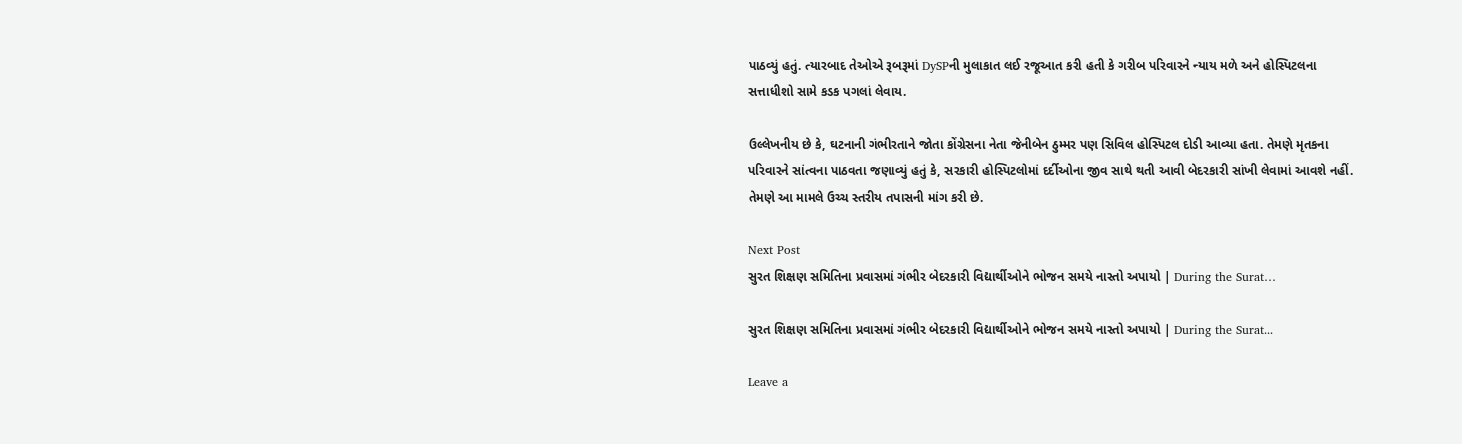પાઠવ્યું હતું. ત્યારબાદ તેઓએ રૂબરૂમાં DySPની મુલાકાત લઈ રજૂઆત કરી હતી કે ગરીબ પરિવારને ન્યાય મળે અને હોસ્પિટલના સત્તાધીશો સામે કડક પગલાં લેવાય.

ઉલ્લેખનીય છે કે, ઘટનાની ગંભીરતાને જોતા કોંગ્રેસના નેતા જેનીબેન ઠુમ્મર પણ સિવિલ હોસ્પિટલ દોડી આવ્યા હતા. તેમણે મૃતકના પરિવારને સાંત્વના પાઠવતા જણાવ્યું હતું કે, સરકારી હોસ્પિટલોમાં દર્દીઓના જીવ સાથે થતી આવી બેદરકારી સાંખી લેવામાં આવશે નહીં. તેમણે આ મામલે ઉચ્ચ સ્તરીય તપાસની માંગ કરી છે.

Next Post
સુરત શિક્ષણ સમિતિના પ્રવાસમાં ગંભીર બેદરકારી વિદ્યાર્થીઓને ભોજન સમયે નાસ્તો અપાયો | During the Surat…

સુરત શિક્ષણ સમિતિના પ્રવાસમાં ગંભીર બેદરકારી વિદ્યાર્થીઓને ભોજન સમયે નાસ્તો અપાયો | During the Surat...

Leave a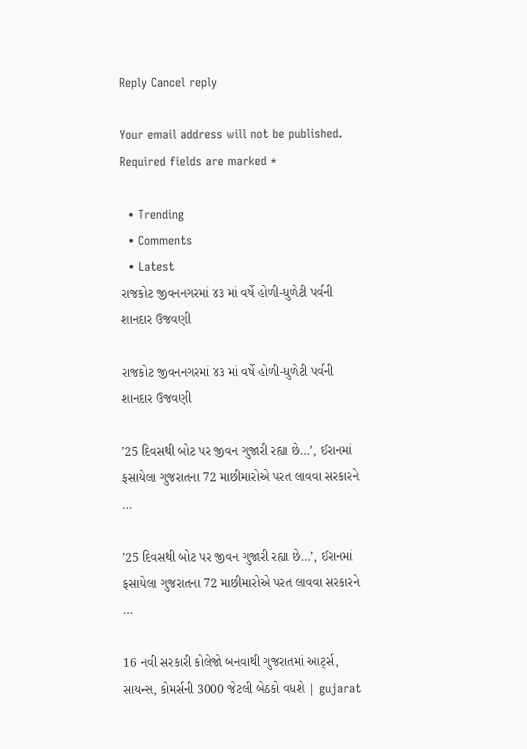Reply Cancel reply

Your email address will not be published. Required fields are marked *

  • Trending
  • Comments
  • Latest
રાજકોટ જીવનનગરમાં ૪૩ માં વર્ષે હોળી-ધુળેટી પર્વની શાનદાર ઉજવણી

રાજકોટ જીવનનગરમાં ૪૩ માં વર્ષે હોળી-ધુળેટી પર્વની શાનદાર ઉજવણી

’25 દિવસથી બોટ પર જીવન ગુજારી રહ્યા છે…’, ઈરાનમાં ફસાયેલા ગુજરાતના 72 માછીમારોએ પરત લાવવા સરકારને …

’25 દિવસથી બોટ પર જીવન ગુજારી રહ્યા છે…’, ઈરાનમાં ફસાયેલા ગુજરાતના 72 માછીમારોએ પરત લાવવા સરકારને …

16 નવી સરકારી કોલેજો બનવાથી ગુજરાતમાં આર્ટ્સ, સાયન્સ, કોમર્સની 3000 જેટલી બેઠકો વધશે | gujarat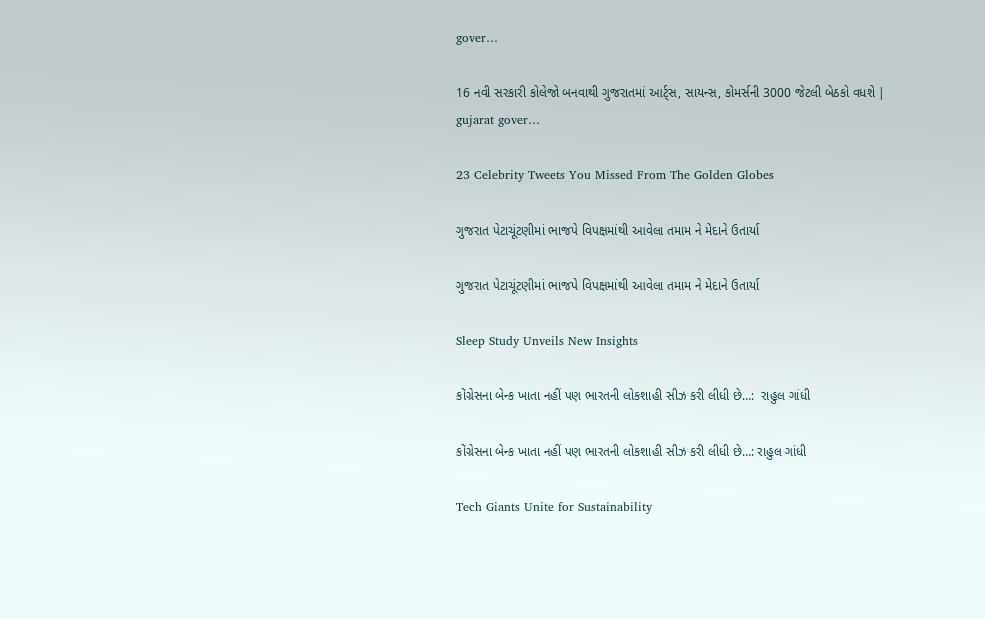gover…

16 નવી સરકારી કોલેજો બનવાથી ગુજરાતમાં આર્ટ્સ, સાયન્સ, કોમર્સની 3000 જેટલી બેઠકો વધશે | gujarat gover…

23 Celebrity Tweets You Missed From The Golden Globes

ગુજરાત પેટાચૂંટણીમાં ભાજપે વિપક્ષમાંથી આવેલા તમામ ને મેદાને ઉતાર્યા

ગુજરાત પેટાચૂંટણીમાં ભાજપે વિપક્ષમાંથી આવેલા તમામ ને મેદાને ઉતાર્યા

Sleep Study Unveils New Insights

કોંગ્રેસના બેન્ક ખાતા નહીં પણ ભારતની લોકશાહી સીઝ કરી લીધી છે…:  રાહુલ ગાંધી

કોંગ્રેસના બેન્ક ખાતા નહીં પણ ભારતની લોકશાહી સીઝ કરી લીધી છે…: રાહુલ ગાંધી

Tech Giants Unite for Sustainability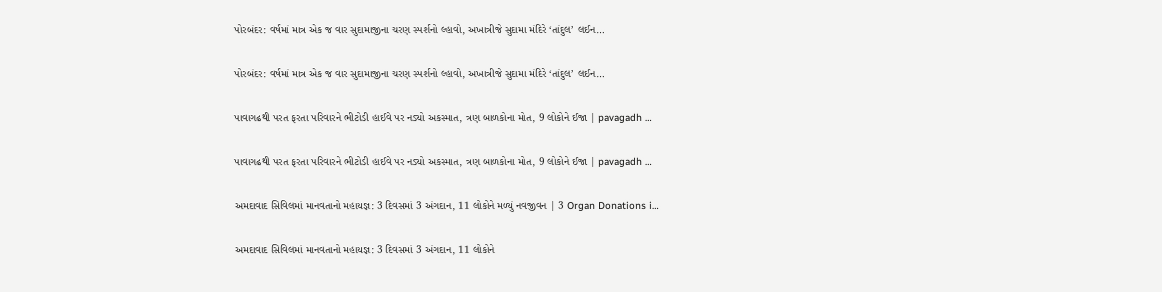પોરબંદર: વર્ષમાં માત્ર એક જ વાર સુદામાજીના ચરણ સ્પર્શનો લ્હાવો, અખાત્રીજે સુદામા મંદિરે ‘તાંદુલ’ લઈન…

પોરબંદર: વર્ષમાં માત્ર એક જ વાર સુદામાજીના ચરણ સ્પર્શનો લ્હાવો, અખાત્રીજે સુદામા મંદિરે ‘તાંદુલ’ લઈન…

પાવાગઢથી પરત ફરતા પરિવારને ભીટોડી હાઈવે પર નડ્યો અકસ્માત, ત્રણ બાળકોના મોત, 9 લોકોને ઈજા | pavagadh …

પાવાગઢથી પરત ફરતા પરિવારને ભીટોડી હાઈવે પર નડ્યો અકસ્માત, ત્રણ બાળકોના મોત, 9 લોકોને ઈજા | pavagadh …

અમદાવાદ સિવિલમાં માનવતાનો મહાયજ્ઞ: 3 દિવસમાં 3 અંગદાન, 11 લોકોને મળ્યું નવજીવન | 3 Organ Donations i…

અમદાવાદ સિવિલમાં માનવતાનો મહાયજ્ઞ: 3 દિવસમાં 3 અંગદાન, 11 લોકોને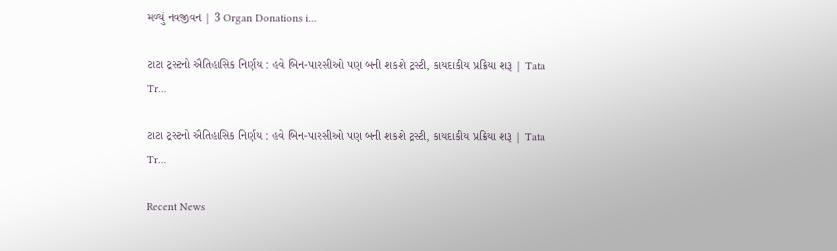મળ્યું નવજીવન | 3 Organ Donations i…

ટાટા ટ્રસ્ટનો ઐતિહાસિક નિર્ણય : હવે બિન-પારસીઓ પણ બની શકશે ટ્રસ્ટી, કાયદાકીય પ્રક્રિયા શરૂ | Tata Tr…

ટાટા ટ્રસ્ટનો ઐતિહાસિક નિર્ણય : હવે બિન-પારસીઓ પણ બની શકશે ટ્રસ્ટી, કાયદાકીય પ્રક્રિયા શરૂ | Tata Tr…

Recent News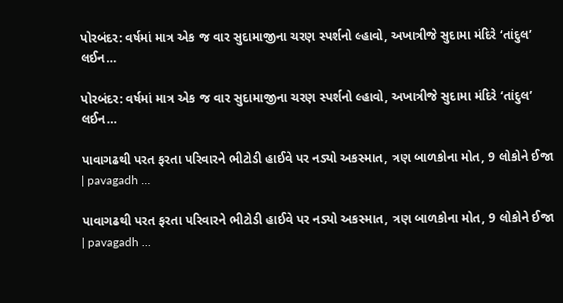પોરબંદર: વર્ષમાં માત્ર એક જ વાર સુદામાજીના ચરણ સ્પર્શનો લ્હાવો, અખાત્રીજે સુદામા મંદિરે ‘તાંદુલ’ લઈન…

પોરબંદર: વર્ષમાં માત્ર એક જ વાર સુદામાજીના ચરણ સ્પર્શનો લ્હાવો, અખાત્રીજે સુદામા મંદિરે ‘તાંદુલ’ લઈન…

પાવાગઢથી પરત ફરતા પરિવારને ભીટોડી હાઈવે પર નડ્યો અકસ્માત, ત્રણ બાળકોના મોત, 9 લોકોને ઈજા | pavagadh …

પાવાગઢથી પરત ફરતા પરિવારને ભીટોડી હાઈવે પર નડ્યો અકસ્માત, ત્રણ બાળકોના મોત, 9 લોકોને ઈજા | pavagadh …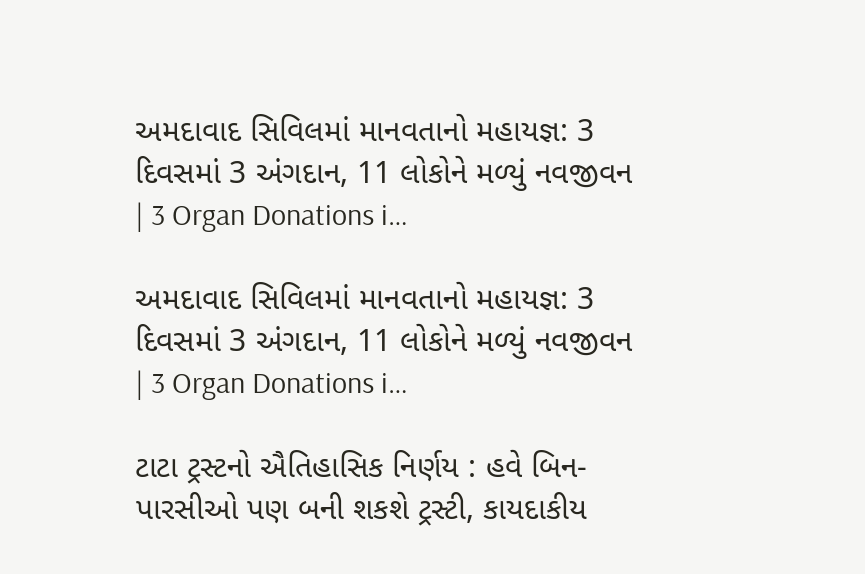અમદાવાદ સિવિલમાં માનવતાનો મહાયજ્ઞ: 3 દિવસમાં 3 અંગદાન, 11 લોકોને મળ્યું નવજીવન | 3 Organ Donations i…

અમદાવાદ સિવિલમાં માનવતાનો મહાયજ્ઞ: 3 દિવસમાં 3 અંગદાન, 11 લોકોને મળ્યું નવજીવન | 3 Organ Donations i…

ટાટા ટ્રસ્ટનો ઐતિહાસિક નિર્ણય : હવે બિન-પારસીઓ પણ બની શકશે ટ્રસ્ટી, કાયદાકીય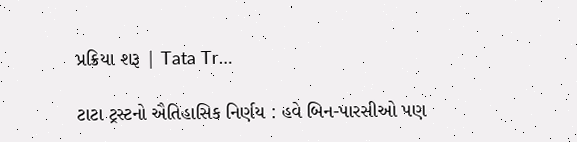પ્રક્રિયા શરૂ | Tata Tr…

ટાટા ટ્રસ્ટનો ઐતિહાસિક નિર્ણય : હવે બિન-પારસીઓ પણ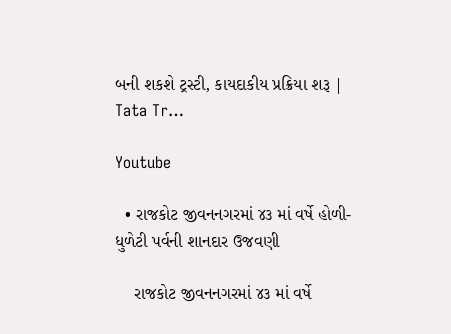બની શકશે ટ્રસ્ટી, કાયદાકીય પ્રક્રિયા શરૂ | Tata Tr…

Youtube

  • રાજકોટ જીવનનગરમાં ૪૩ માં વર્ષે હોળી-ધુળેટી પર્વની શાનદાર ઉજવણી

    રાજકોટ જીવનનગરમાં ૪૩ માં વર્ષે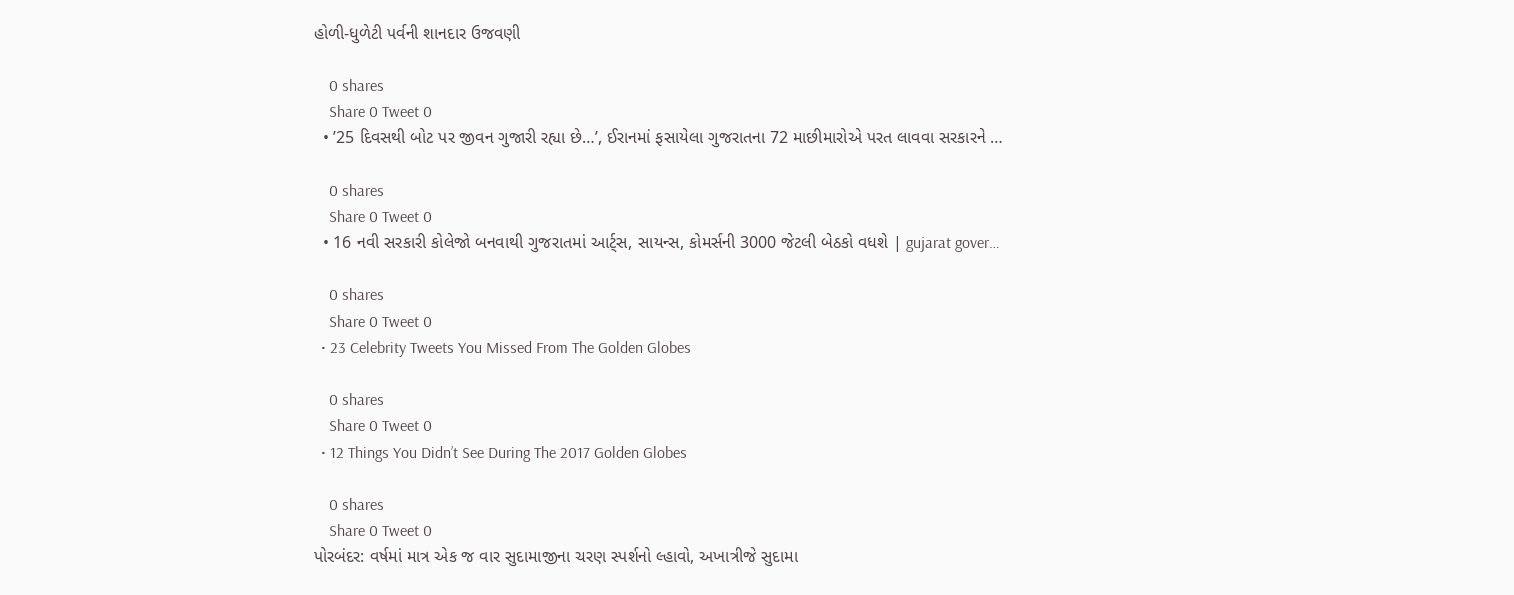હોળી-ધુળેટી પર્વની શાનદાર ઉજવણી

    0 shares
    Share 0 Tweet 0
  • ’25 દિવસથી બોટ પર જીવન ગુજારી રહ્યા છે…’, ઈરાનમાં ફસાયેલા ગુજરાતના 72 માછીમારોએ પરત લાવવા સરકારને …

    0 shares
    Share 0 Tweet 0
  • 16 નવી સરકારી કોલેજો બનવાથી ગુજરાતમાં આર્ટ્સ, સાયન્સ, કોમર્સની 3000 જેટલી બેઠકો વધશે | gujarat gover…

    0 shares
    Share 0 Tweet 0
  • 23 Celebrity Tweets You Missed From The Golden Globes

    0 shares
    Share 0 Tweet 0
  • 12 Things You Didn’t See During The 2017 Golden Globes

    0 shares
    Share 0 Tweet 0
પોરબંદર: વર્ષમાં માત્ર એક જ વાર સુદામાજીના ચરણ સ્પર્શનો લ્હાવો, અખાત્રીજે સુદામા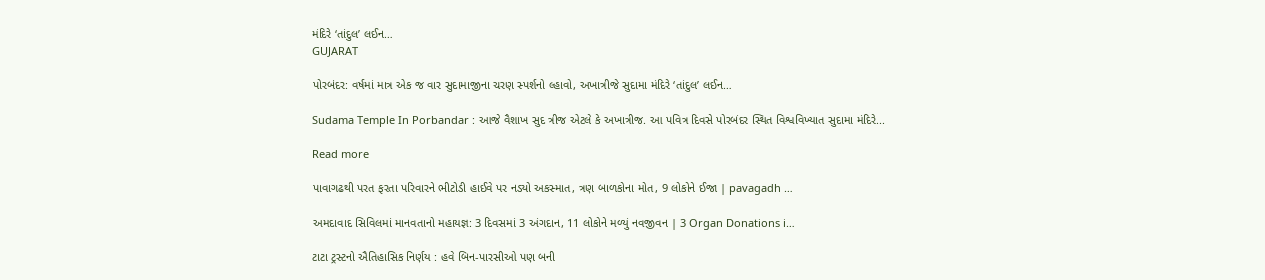મંદિરે ‘તાંદુલ’ લઈન…
GUJARAT

પોરબંદર: વર્ષમાં માત્ર એક જ વાર સુદામાજીના ચરણ સ્પર્શનો લ્હાવો, અખાત્રીજે સુદામા મંદિરે ‘તાંદુલ’ લઈન…

Sudama Temple In Porbandar : આજે વૈશાખ સુદ ત્રીજ એટલે કે અખાત્રીજ. આ પવિત્ર દિવસે પોરબંદર સ્થિત વિશ્વવિખ્યાત સુદામા મંદિરે...

Read more

પાવાગઢથી પરત ફરતા પરિવારને ભીટોડી હાઈવે પર નડ્યો અકસ્માત, ત્રણ બાળકોના મોત, 9 લોકોને ઈજા | pavagadh …

અમદાવાદ સિવિલમાં માનવતાનો મહાયજ્ઞ: 3 દિવસમાં 3 અંગદાન, 11 લોકોને મળ્યું નવજીવન | 3 Organ Donations i…

ટાટા ટ્રસ્ટનો ઐતિહાસિક નિર્ણય : હવે બિન-પારસીઓ પણ બની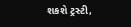શકશે ટ્રસ્ટી,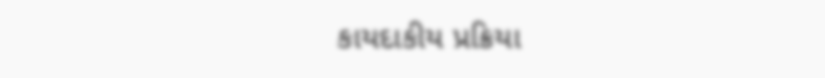કાયદાકીય પ્રક્રિયા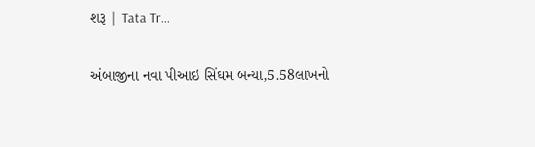શરૂ | Tata Tr…

અંબાજીના નવા પીઆઇ સિંઘમ બન્યા,5.58લાખનો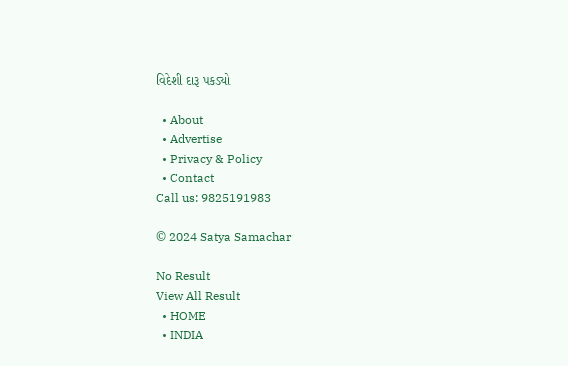વિદેશી દારૂ પકડ્યો

  • About
  • Advertise
  • Privacy & Policy
  • Contact
Call us: 9825191983

© 2024 Satya Samachar

No Result
View All Result
  • HOME
  • INDIA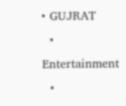• GUJRAT
  • Entertainment
  •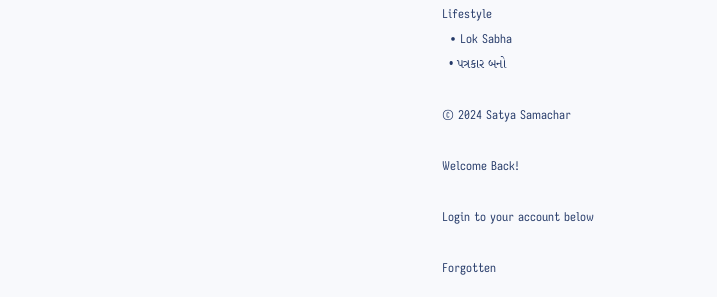Lifestyle
  • Lok Sabha
  • પત્રકાર બનો

© 2024 Satya Samachar

Welcome Back!

Login to your account below

Forgotten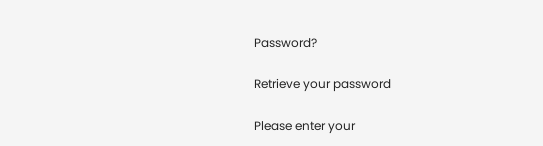Password?

Retrieve your password

Please enter your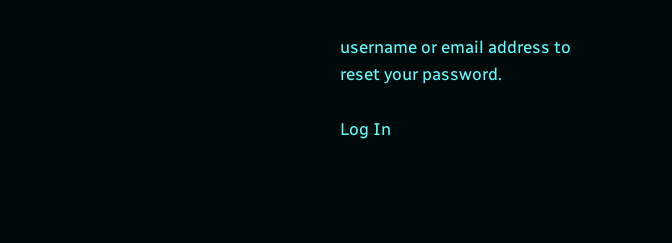username or email address to reset your password.

Log In